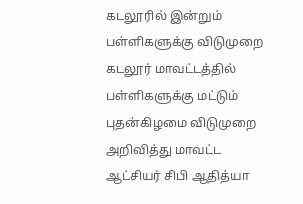கடலூரில் இன்றும் பள்ளிகளுக்கு விடுமுறை
கடலூர் மாவட்டத்தில் பள்ளிகளுக்கு மட்டும் புதன்கிழமை விடுமுறை அறிவித்து மாவட்ட ஆட்சியர் சிபி ஆதித்யா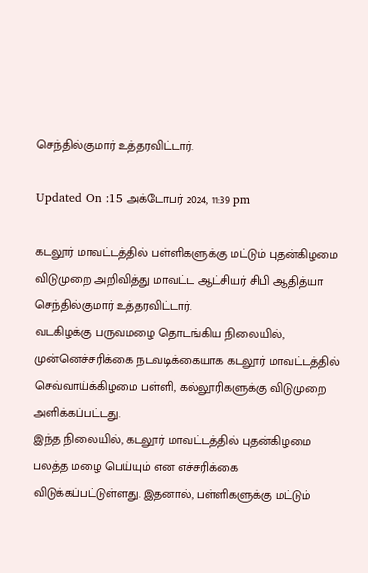செந்தில்குமார் உத்தரவிட்டார்.

Updated On :15 அக்டோபர் 2024, 11:39 pm

கடலூர் மாவட்டத்தில் பள்ளிகளுக்கு மட்டும் புதன்கிழமை விடுமுறை அறிவித்து மாவட்ட ஆட்சியர் சிபி ஆதித்யா செந்தில்குமார் உத்தரவிட்டார்.
வடகிழக்கு பருவமழை தொடங்கிய நிலையில், முன்னெச்சரிக்கை நடவடிக்கையாக கடலூர் மாவட்டத்தில் செவ்வாய்க்கிழமை பள்ளி, கல்லூரிகளுக்கு விடுமுறை அளிக்கப்பட்டது.
இந்த நிலையில், கடலூர் மாவட்டத்தில் புதன்கிழமை பலத்த மழை பெய்யும் என எச்சரிக்கை விடுக்கப்பட்டுள்ளது. இதனால், பள்ளிகளுக்கு மட்டும்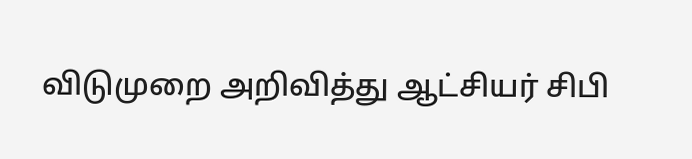விடுமுறை அறிவித்து ஆட்சியர் சிபி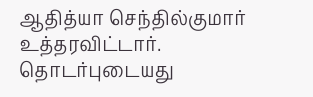ஆதித்யா செந்தில்குமார் உத்தரவிட்டார்.
தொடர்புடையது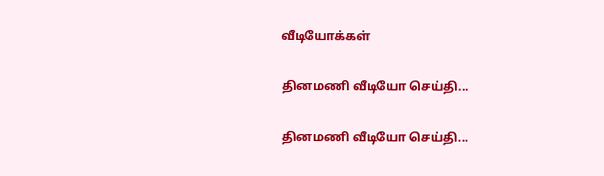வீடியோக்கள்

தினமணி வீடியோ செய்தி...

தினமணி வீடியோ செய்தி...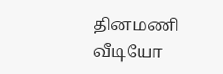தினமணி வீடியோ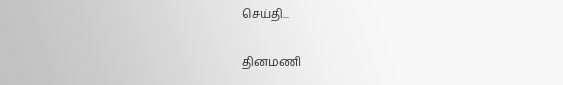செய்தி...

தினமணி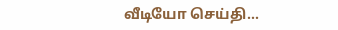வீடியோ செய்தி...